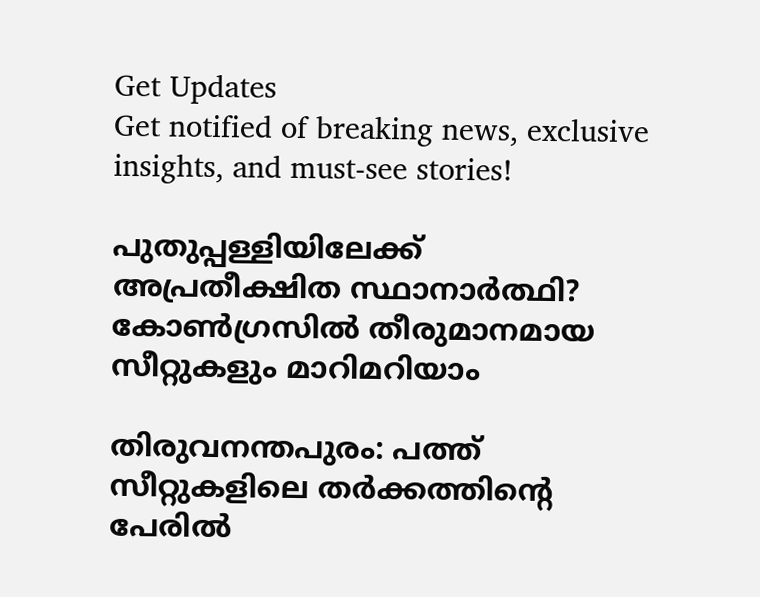Get Updates
Get notified of breaking news, exclusive insights, and must-see stories!

പുതുപ്പള്ളിയിലേക്ക് അപ്രതീക്ഷിത സ്ഥാനാർത്ഥി? കോൺഗ്രസിൽ തീരുമാനമായ സീറ്റുകളും മാറിമറിയാം

തിരുവനന്തപുരം: പത്ത് സീറ്റുകളിലെ തര്‍ക്കത്തിന്റെ പേരില്‍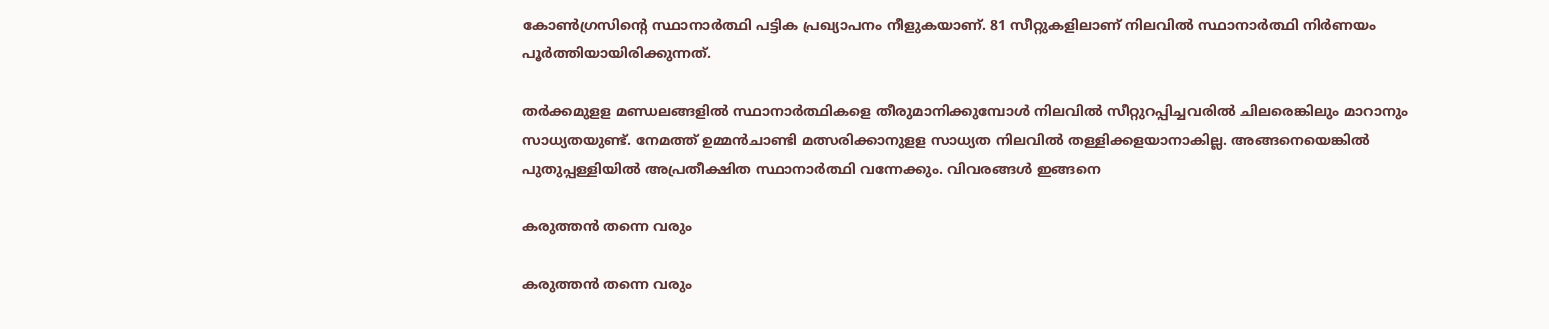കോണ്‍ഗ്രസിന്റെ സ്ഥാനാര്‍ത്ഥി പട്ടിക പ്രഖ്യാപനം നീളുകയാണ്. 81 സീറ്റുകളിലാണ് നിലവില്‍ സ്ഥാനാര്‍ത്ഥി നിര്‍ണയം പൂര്‍ത്തിയായിരിക്കുന്നത്.

തര്‍ക്കമുളള മണ്ഡലങ്ങളില്‍ സ്ഥാനാര്‍ത്ഥികളെ തീരുമാനിക്കുമ്പോള്‍ നിലവില്‍ സീറ്റുറപ്പിച്ചവരില്‍ ചിലരെങ്കിലും മാറാനും സാധ്യതയുണ്ട്. നേമത്ത് ഉമ്മന്‍ചാണ്ടി മത്സരിക്കാനുളള സാധ്യത നിലവില്‍ തള്ളിക്കളയാനാകില്ല. അങ്ങനെയെങ്കില്‍ പുതുപ്പള്ളിയില്‍ അപ്രതീക്ഷിത സ്ഥാനാര്‍ത്ഥി വന്നേക്കും. വിവരങ്ങള്‍ ഇങ്ങനെ

കരുത്തൻ തന്നെ വരും

കരുത്തൻ തന്നെ വരും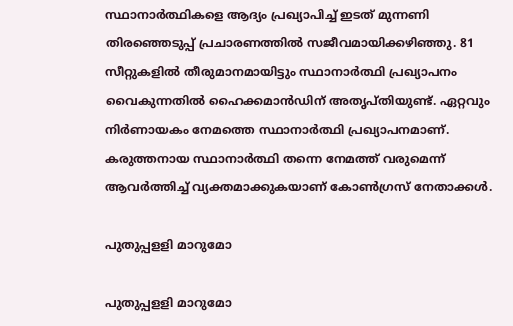സ്ഥാനാര്‍ത്ഥികളെ ആദ്യം പ്രഖ്യാപിച്ച് ഇടത് മുന്നണി തിരഞ്ഞെടുപ്പ് പ്രചാരണത്തില്‍ സജീവമായിക്കഴിഞ്ഞു. 81 സീറ്റുകളില്‍ തീരുമാനമായിട്ടും സ്ഥാനാര്‍ത്ഥി പ്രഖ്യാപനം വൈകുന്നതില്‍ ഹൈക്കമാന്‍ഡിന് അതൃപ്തിയുണ്ട്. ഏറ്റവും നിര്‍ണായകം നേമത്തെ സ്ഥാനാര്‍ത്ഥി പ്രഖ്യാപനമാണ്. കരുത്തനായ സ്ഥാനാര്‍ത്ഥി തന്നെ നേമത്ത് വരുമെന്ന് ആവര്‍ത്തിച്ച് വ്യക്തമാക്കുകയാണ് കോണ്‍ഗ്രസ് നേതാക്കള്‍.

പുതുപ്പളളി മാറുമോ

പുതുപ്പളളി മാറുമോ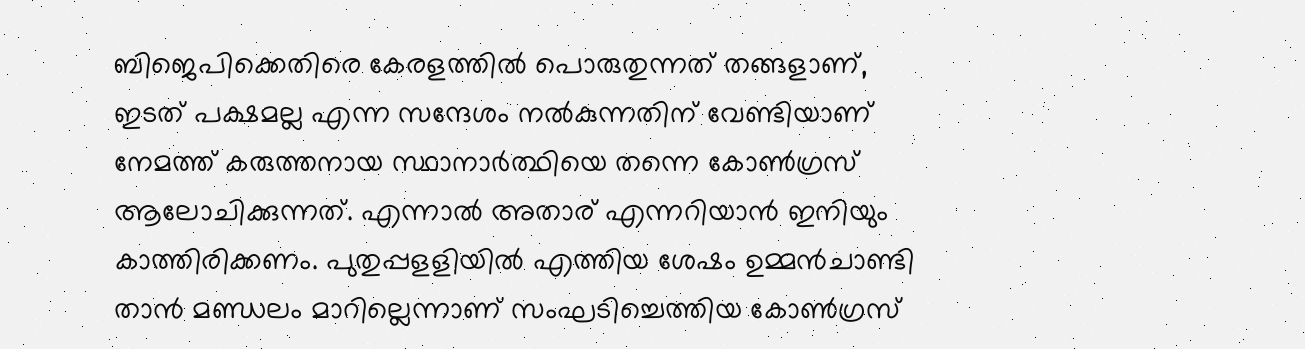ബിജെപിക്കെതിരെ കേരളത്തില്‍ പൊരുതുന്നത് തങ്ങളാണ്, ഇടത് പക്ഷമല്ല എന്ന സന്ദേശം നല്‍കുന്നതിന് വേണ്ടിയാണ് നേമത്ത് കരുത്തനായ സ്ഥാനാര്‍ത്ഥിയെ തന്നെ കോണ്‍ഗ്രസ് ആലോചിക്കുന്നത്. എന്നാല്‍ അതാര് എന്നറിയാന്‍ ഇനിയും കാത്തിരിക്കണം. പുതുപ്പളളിയില്‍ എത്തിയ ശേഷം ഉമ്മന്‍ചാണ്ടി താന്‍ മണ്ഡലം മാറില്ലെന്നാണ് സംഘടിച്ചെത്തിയ കോണ്‍ഗ്രസ്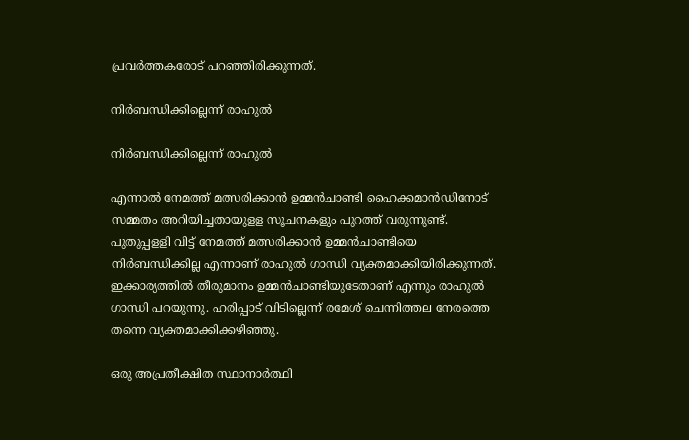പ്രവര്‍ത്തകരോട് പറഞ്ഞിരിക്കുന്നത്.

നിര്‍ബന്ധിക്കില്ലെന്ന് രാഹുൽ

നിര്‍ബന്ധിക്കില്ലെന്ന് രാഹുൽ

എന്നാല്‍ നേമത്ത് മത്സരിക്കാന്‍ ഉമ്മന്‍ചാണ്ടി ഹൈക്കമാന്‍ഡിനോട് സമ്മതം അറിയിച്ചതായുളള സൂചനകളും പുറത്ത് വരുന്നുണ്ട്. പുതുപ്പളളി വിട്ട് നേമത്ത് മത്സരിക്കാന്‍ ഉമ്മന്‍ചാണ്ടിയെ നിര്‍ബന്ധിക്കില്ല എന്നാണ് രാഹുല്‍ ഗാന്ധി വ്യക്തമാക്കിയിരിക്കുന്നത്. ഇക്കാര്യത്തില്‍ തീരുമാനം ഉമ്മന്‍ചാണ്ടിയുടേതാണ് എന്നും രാഹുല്‍ ഗാന്ധി പറയുന്നു. ഹരിപ്പാട് വിടില്ലെന്ന് രമേശ് ചെന്നിത്തല നേരത്തെ തന്നെ വ്യക്തമാക്കിക്കഴിഞ്ഞു.

ഒരു അപ്രതീക്ഷിത സ്ഥാനാര്‍ത്ഥി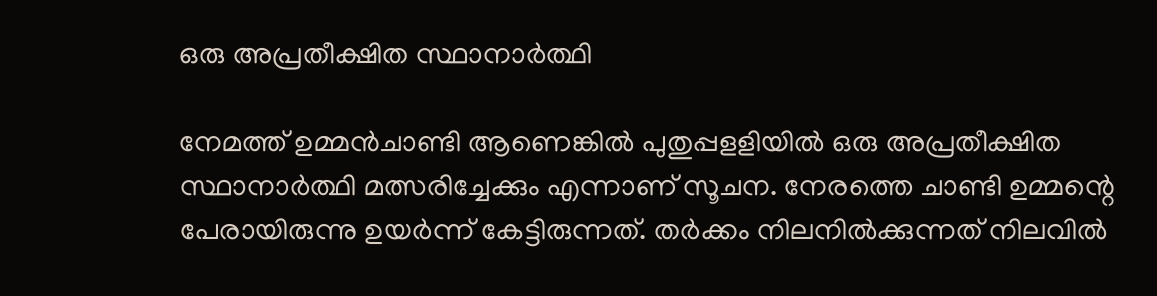ഒരു അപ്രതീക്ഷിത സ്ഥാനാര്‍ത്ഥി

നേമത്ത് ഉമ്മന്‍ചാണ്ടി ആണെങ്കില്‍ പുതുപ്പളളിയില്‍ ഒരു അപ്രതീക്ഷിത സ്ഥാനാര്‍ത്ഥി മത്സരിച്ചേക്കും എന്നാണ് സൂചന. നേരത്തെ ചാണ്ടി ഉമ്മന്റെ പേരായിരുന്നു ഉയര്‍ന്ന് കേട്ടിരുന്നത്. തര്‍ക്കം നിലനില്‍ക്കുന്നത് നിലവില്‍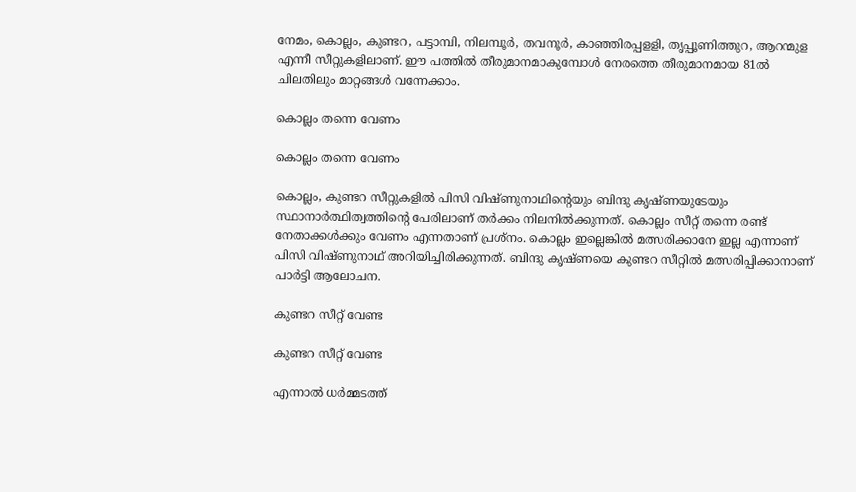നേമം, കൊല്ലം, കുണ്ടറ, പട്ടാമ്പി, നിലമ്പൂര്‍, തവനൂര്‍, കാഞ്ഞിരപ്പളളി, തൃപ്പൂണിത്തുറ, ആറന്മുള എന്നീ സീറ്റുകളിലാണ്. ഈ പത്തില്‍ തീരുമാനമാകുമ്പോള്‍ നേരത്തെ തീരുമാനമായ 81ല്‍ ചിലതിലും മാറ്റങ്ങള്‍ വന്നേക്കാം.

കൊല്ലം തന്നെ വേണം

കൊല്ലം തന്നെ വേണം

കൊല്ലം, കുണ്ടറ സീറ്റുകളില്‍ പിസി വിഷ്ണുനാഥിന്റെയും ബിന്ദു കൃഷ്ണയുടേയും സ്ഥാനാര്‍ത്ഥിത്വത്തിന്റെ പേരിലാണ് തര്‍ക്കം നിലനില്‍ക്കുന്നത്. കൊല്ലം സീറ്റ് തന്നെ രണ്ട് നേതാക്കള്‍ക്കും വേണം എന്നതാണ് പ്രശ്‌നം. കൊല്ലം ഇല്ലെങ്കില്‍ മത്സരിക്കാനേ ഇല്ല എന്നാണ് പിസി വിഷ്ണുനാഥ് അറിയിച്ചിരിക്കുന്നത്. ബിന്ദു കൃഷ്ണയെ കുണ്ടറ സീറ്റില്‍ മത്സരിപ്പിക്കാനാണ് പാര്‍ട്ടി ആലോചന.

കുണ്ടറ സീറ്റ് വേണ്ട

കുണ്ടറ സീറ്റ് വേണ്ട

എന്നാല്‍ ധര്‍മ്മടത്ത്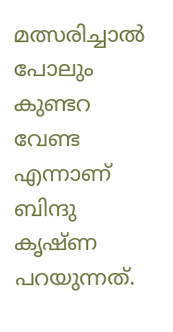മത്സരിച്ചാല്‍ പോലും കുണ്ടറ വേണ്ട എന്നാണ് ബിന്ദു കൃഷ്ണ പറയുന്നത്.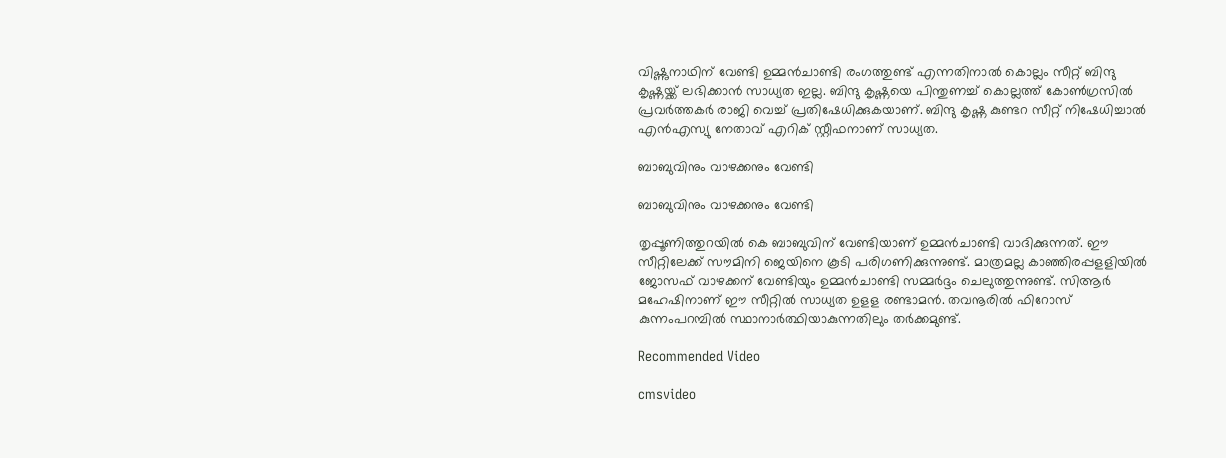വിഷ്ണുനാഥിന് വേണ്ടി ഉമ്മന്‍ചാണ്ടി രംഗത്തുണ്ട് എന്നതിനാല്‍ കൊല്ലം സീറ്റ് ബിന്ദു കൃഷ്ണയ്ക്ക് ലഭിക്കാന്‍ സാധ്യത ഇല്ല. ബിന്ദു കൃഷ്ണയെ പിന്തുണച്ച് കൊല്ലത്ത് കോണ്‍ഗ്രസില്‍ പ്രവര്‍ത്തകര്‍ രാജി വെച്ച് പ്രതിഷേധിക്കുകയാണ്. ബിന്ദു കൃഷ്ണ കുണ്ടറ സീറ്റ് നിഷേധിച്ചാല്‍ എന്‍എസ്യു നേതാവ് എറിക് സ്റ്റീഫനാണ് സാധ്യത.

ബാബുവിനും വാഴക്കനും വേണ്ടി

ബാബുവിനും വാഴക്കനും വേണ്ടി

തൃപ്പൂണിത്തുറയില്‍ കെ ബാബുവിന് വേണ്ടിയാണ് ഉമ്മന്‍ചാണ്ടി വാദിക്കുന്നത്. ഈ സീറ്റിലേക്ക് സൗമിനി ജെയിനെ കൂടി പരിഗണിക്കുന്നുണ്ട്. മാത്രമല്ല കാഞ്ഞിരപ്പളളിയില്‍ ജോസഫ് വാഴക്കന് വേണ്ടിയും ഉമ്മന്‍ചാണ്ടി സമ്മര്‍ദ്ദം ചെലുത്തുന്നുണ്ട്. സിആര്‍ മഹേഷിനാണ് ഈ സീറ്റില്‍ സാധ്യത ഉളള രണ്ടാമന്‍. തവനൂരില്‍ ഫിറോസ് കുന്നംപറമ്പില്‍ സ്ഥാനാര്‍ത്ഥിയാകുന്നതിലും തര്‍ക്കമുണ്ട്.

Recommended Video

cmsvideo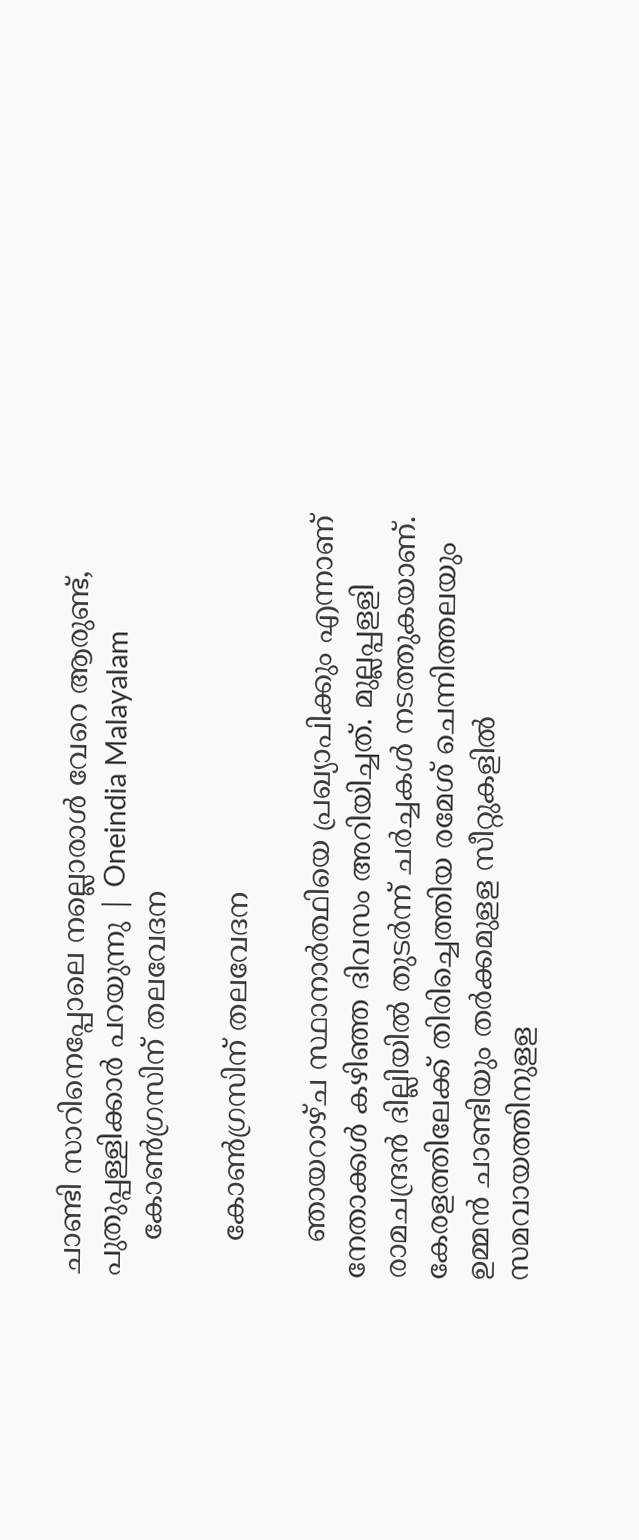ചാണ്ടി സാറിനെപ്പോലെ നല്ലൊരാൾ വേറെ ആരുണ്ട്, പുതുപ്പള്ളിക്കാർ പറയുന്നു | Oneindia Malayalam
    കോണ്‍ഗ്രസിന് തലവേദന

    കോണ്‍ഗ്രസിന് തലവേദന

    ഞായറാഴ്ച സ്ഥാനാര്‍ത്ഥിയെ പ്രഖ്യാപിക്കും എന്നാണ് നേതാക്കള്‍ കഴിഞ്ഞ ദിവസം അറിയിച്ചത്. മുല്ലപ്പളളി രാമചന്ദ്രന്‍ ദില്ലിയില്‍ തുടര്‍ന്ന് ചര്‍ച്ചകള്‍ നടത്തുകയാണ്. കേരളത്തിലേക്ക് തിരിച്ചെത്തിയ രമേശ് ചെന്നിത്തലയും ഉമ്മന്‍ ചാണ്ടിയും തര്‍ക്കമുളള സീറ്റുകളില്‍ സമവായത്തിനുളള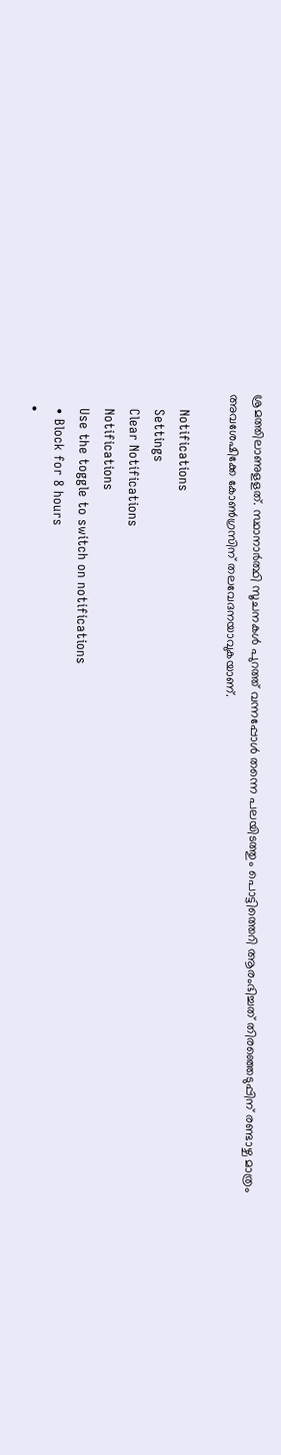ശ്രമത്തിലാണുളളത്. സ്ഥാനാര്‍ത്ഥി സൂചനകള്‍ പുറത്ത് വന്നപ്പോള്‍ തന്നെ പലയിടത്തും പൊട്ടിത്തെറി ആരംഭിച്ചത് തിരഞ്ഞെടുപ്പിന് രണ്ടാഴ്ച മാത്രം അവശേഷിക്കേ കോണ്‍ഗ്രസിന് തലവേദനയാവുകയാണ്.

    Notifications
    Settings
    Clear Notifications
    Notifications
    Use the toggle to switch on notifications
    • Block for 8 hours
    •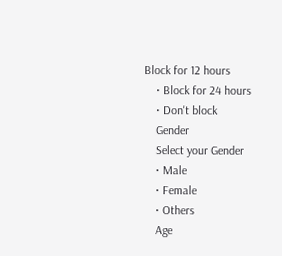Block for 12 hours
    • Block for 24 hours
    • Don't block
    Gender
    Select your Gender
    • Male
    • Female
    • Others
    Age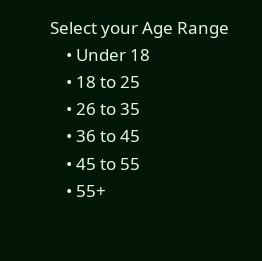Select your Age Range
    • Under 18
    • 18 to 25
    • 26 to 35
    • 36 to 45
    • 45 to 55
    • 55+